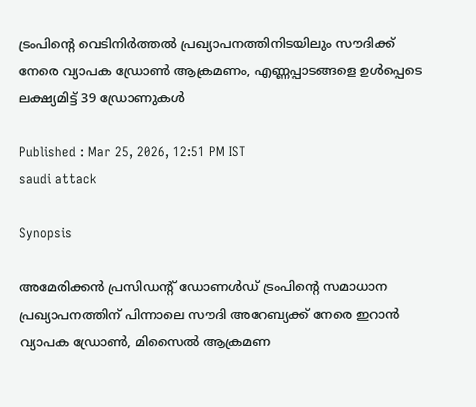ട്രംപിന്‍റെ വെടിനിർത്തൽ പ്രഖ്യാപനത്തിനിടയിലും സൗദിക്ക് നേരെ വ്യാപക ഡ്രോൺ ആക്രമണം, എണ്ണപ്പാടങ്ങളെ ഉൾപ്പെടെ ലക്ഷ്യമിട്ട് 39 ഡ്രോണുകൾ

Published : Mar 25, 2026, 12:51 PM IST
saudi attack

Synopsis

അമേരിക്കൻ പ്രസിഡന്‍റ് ഡോണൾഡ് ട്രംപിന്റെ സമാധാന പ്രഖ്യാപനത്തിന് പിന്നാലെ സൗദി അറേബ്യക്ക് നേരെ ഇറാൻ വ്യാപക ഡ്രോൺ, മിസൈൽ ആക്രമണ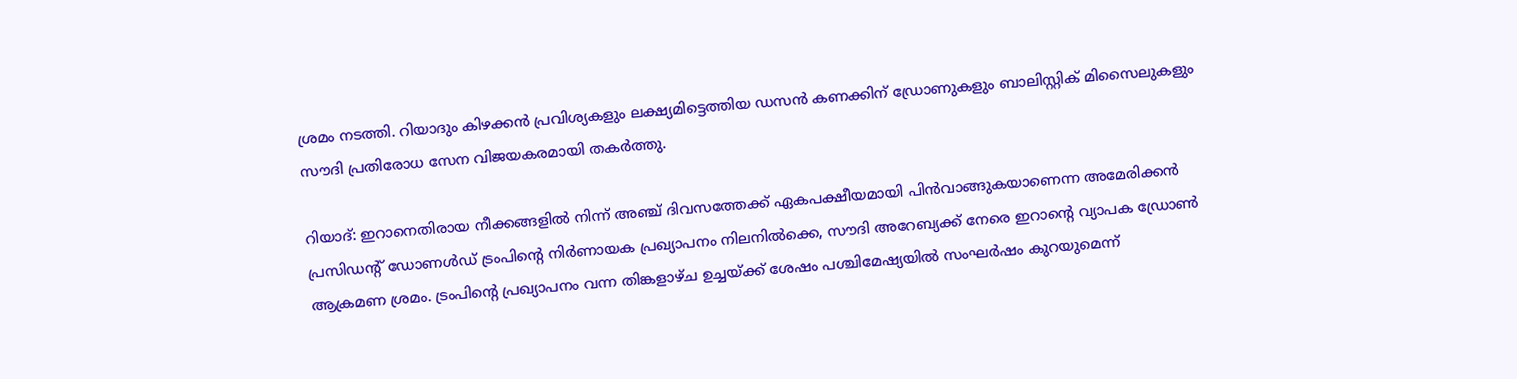ശ്രമം നടത്തി. റിയാദും കിഴക്കൻ പ്രവിശ്യകളും ലക്ഷ്യമിട്ടെത്തിയ ഡസൻ കണക്കിന് ഡ്രോണുകളും ബാലിസ്റ്റിക് മിസൈലുകളും സൗദി പ്രതിരോധ സേന വിജയകരമായി തകർത്തു.

റിയാദ്: ഇറാനെതിരായ നീക്കങ്ങളിൽ നിന്ന് അഞ്ച് ദിവസത്തേക്ക് ഏകപക്ഷീയമായി പിൻവാങ്ങുകയാണെന്ന അമേരിക്കൻ പ്രസിഡന്‍റ് ഡോണൾഡ് ട്രംപിന്‍റെ നിർണായക പ്രഖ്യാപനം നിലനിൽക്കെ, സൗദി അറേബ്യക്ക് നേരെ ഇറാന്‍റെ വ്യാപക ഡ്രോൺ ആക്രമണ ശ്രമം. ട്രംപിന്‍റെ പ്രഖ്യാപനം വന്ന തിങ്കളാഴ്ച ഉച്ചയ്ക്ക് ശേഷം പശ്ചിമേഷ്യയിൽ സംഘർഷം കുറയുമെന്ന്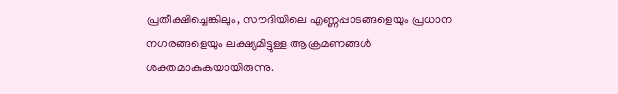പ്രതീക്ഷിച്ചെങ്കിലും, സൗദിയിലെ എണ്ണപ്പാടങ്ങളെയും പ്രധാന നഗരങ്ങളെയും ലക്ഷ്യമിട്ടുള്ള ആക്രമണങ്ങൾ ശക്തമാകുകയായിരുന്നു.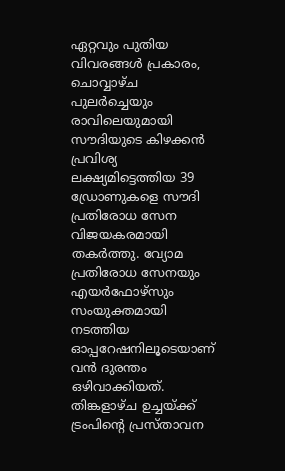ഏറ്റവും പുതിയ വിവരങ്ങൾ പ്രകാരം, ചൊവ്വാഴ്ച പുലർച്ചെയും രാവിലെയുമായി സൗദിയുടെ കിഴക്കൻ പ്രവിശ്യ ലക്ഷ്യമിട്ടെത്തിയ 39 ഡ്രോണുകളെ സൗദി പ്രതിരോധ സേന വിജയകരമായി തകർത്തു. വ്യോമ പ്രതിരോധ സേനയും എയർഫോഴ്സും സംയുക്തമായി നടത്തിയ ഓപ്പറേഷനിലൂടെയാണ് വൻ ദുരന്തം ഒഴിവാക്കിയത്. തിങ്കളാഴ്ച ഉച്ചയ്ക്ക് ട്രംപിന്‍റെ പ്രസ്താവന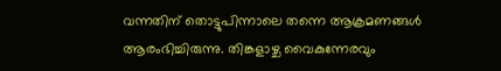വന്നതിന് തൊട്ടുപിന്നാലെ തന്നെ ആക്രമണങ്ങൾ ആരംഭിച്ചിരുന്നു. തിങ്കളാഴ്ച വൈകുന്നേരവും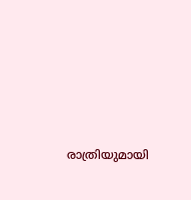രാത്രിയുമായി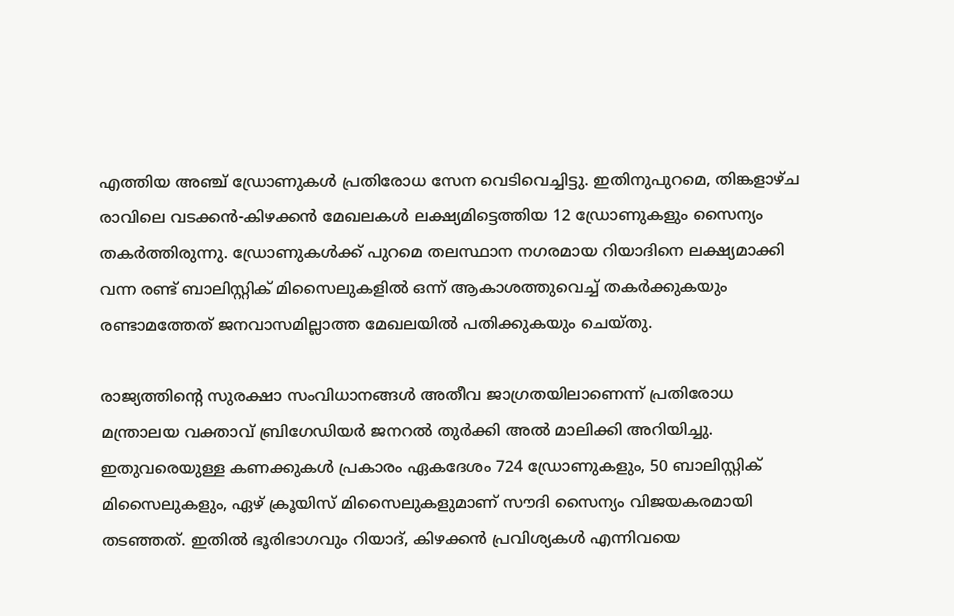എത്തിയ അഞ്ച് ഡ്രോണുകൾ പ്രതിരോധ സേന വെടിവെച്ചിട്ടു. ഇതിനുപുറമെ, തിങ്കളാഴ്ച രാവിലെ വടക്കൻ-കിഴക്കൻ മേഖലകൾ ലക്ഷ്യമിട്ടെത്തിയ 12 ഡ്രോണുകളും സൈന്യം തകർത്തിരുന്നു. ഡ്രോണുകൾക്ക് പുറമെ തലസ്ഥാന നഗരമായ റിയാദിനെ ലക്ഷ്യമാക്കി വന്ന രണ്ട് ബാലിസ്റ്റിക് മിസൈലുകളിൽ ഒന്ന് ആകാശത്തുവെച്ച് തകർക്കുകയും രണ്ടാമത്തേത് ജനവാസമില്ലാത്ത മേഖലയിൽ പതിക്കുകയും ചെയ്തു.

രാജ്യത്തിന്‍റെ സുരക്ഷാ സംവിധാനങ്ങൾ അതീവ ജാഗ്രതയിലാണെന്ന് പ്രതിരോധ മന്ത്രാലയ വക്താവ് ബ്രിഗേഡിയർ ജനറൽ തുർക്കി അൽ മാലിക്കി അറിയിച്ചു. ഇതുവരെയുള്ള കണക്കുകൾ പ്രകാരം ഏകദേശം 724 ഡ്രോണുകളും, 50 ബാലിസ്റ്റിക് മിസൈലുകളും, ഏഴ് ക്രൂയിസ് മിസൈലുകളുമാണ് സൗദി സൈന്യം വിജയകരമായി തടഞ്ഞത്. ഇതിൽ ഭൂരിഭാഗവും റിയാദ്, കിഴക്കൻ പ്രവിശ്യകൾ എന്നിവയെ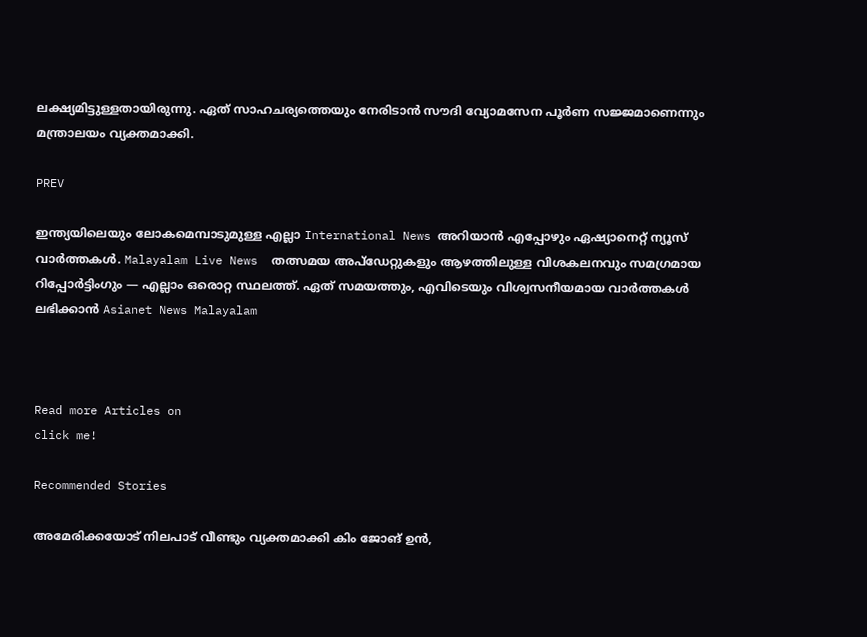ലക്ഷ്യമിട്ടുള്ളതായിരുന്നു. ഏത് സാഹചര്യത്തെയും നേരിടാൻ സൗദി വ്യോമസേന പൂർണ സജ്ജമാണെന്നും മന്ത്രാലയം വ്യക്തമാക്കി.

PREV

ഇന്ത്യയിലെയും ലോകമെമ്പാടുമുള്ള എല്ലാ International News അറിയാൻ എപ്പോഴും ഏഷ്യാനെറ്റ് ന്യൂസ് വാർത്തകൾ. Malayalam Live News  തത്സമയ അപ്‌ഡേറ്റുകളും ആഴത്തിലുള്ള വിശകലനവും സമഗ്രമായ റിപ്പോർട്ടിംഗും — എല്ലാം ഒരൊറ്റ സ്ഥലത്ത്. ഏത് സമയത്തും, എവിടെയും വിശ്വസനീയമായ വാർത്തകൾ ലഭിക്കാൻ Asianet News Malayalam



Read more Articles on
click me!

Recommended Stories

അമേരിക്കയോട് നിലപാട് വീണ്ടും വ്യക്തമാക്കി കിം ജോങ് ഉൻ,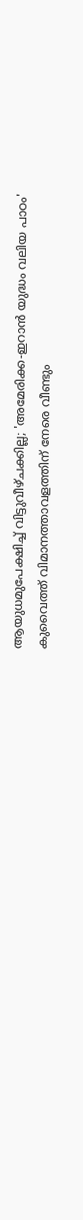ആയുധമുപേക്ഷിച്ച് വിട്ടുവീഴ്ചക്കില്ല; 'അമേരിക്ക-ഇറാൻ യുദ്ധം വലിയ പാഠം'
കുവൈത്ത് വിമാനത്താവളത്തിന് നേരെ വീണ്ടും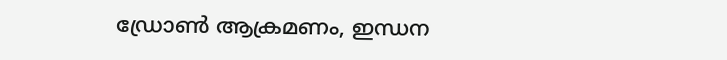ഡ്രോൺ ആക്രമണം, ഇന്ധന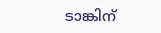ടാങ്കിന്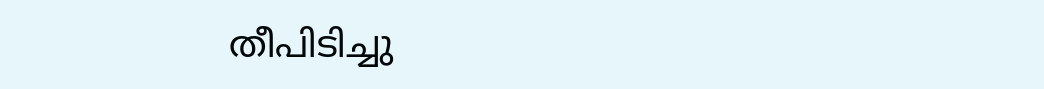തീപിടിച്ചു